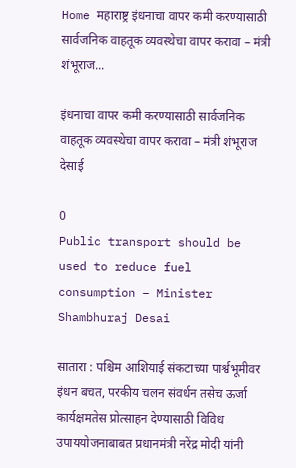Home महाराष्ट्र इंधनाचा वापर कमी करण्यासाठी सार्वजनिक वाहतूक व्यवस्थेचा वापर करावा – मंत्री शंभूराज...

इंधनाचा वापर कमी करण्यासाठी सार्वजनिक वाहतूक व्यवस्थेचा वापर करावा – मंत्री शंभूराज देसाई

0
Public transport should be used to reduce fuel consumption – Minister Shambhuraj Desai

सातारा : पश्चिम आशियाई संकटाच्या पार्श्वभूमीवर इंधन बचत, परकीय चलन संवर्धन तसेच ऊर्जा कार्यक्षमतेस प्रोत्साहन देण्यासाठी विविध उपाययोजनाबाबत प्रधानमंत्री नरेंद्र मोदी यांनी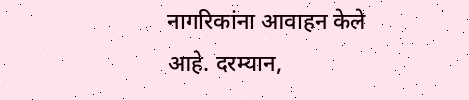नागरिकांना आवाहन केले आहे. दरम्यान,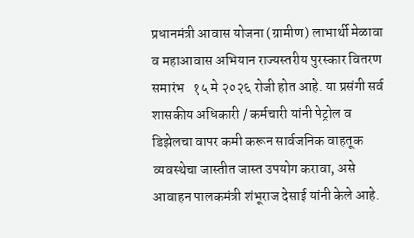प्रधानमंत्री आवास योजना (ग्रामीण) लाभार्थी मेळावा व महाआवास अभियान राज्यस्तरीय पुरस्कार वितरण समारंभ   १५ मे २०२६ रोजी होत आहे. या प्रसंगी सर्व शासकीय अधिकारी / कर्मचारी यांनी पेट्रोल व डिझेलचा वापर कमी करून सार्वजनिक वाहतूक व्यवस्थेचा जास्तीत जास्त उपयोग करावा, असे आवाहन पालकमंत्री शंभूराज देसाई यांनी केले आहे.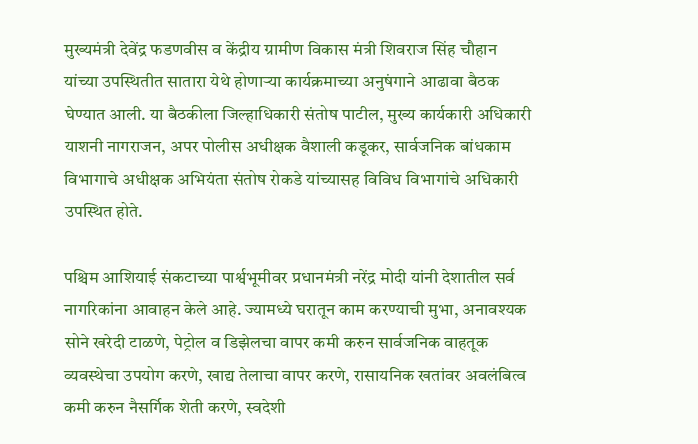मुख्यमंत्री देवेंद्र फडणवीस व केंद्रीय ग्रामीण विकास मंत्री शिवराज सिंह चौहान यांच्या उपस्थितीत सातारा येथे होणाऱ्या कार्यक्रमाच्या अनुषंगाने आढावा बैठक घेण्यात आली. या बैठकीला जिल्हाधिकारी संतोष पाटील, मुख्य कार्यकारी अधिकारी याशनी नागराजन, अपर पोलीस अधीक्षक वैशाली कडूकर, सार्वजनिक बांधकाम विभागाचे अधीक्षक अभियंता संतोष रोकडे यांच्यासह विविध विभागांचे अधिकारी उपस्थित होते.

पश्चिम आशियाई संकटाच्या पार्श्वभूमीवर प्रधानमंत्री नरेंद्र मोदी यांनी देशातील सर्व नागरिकांना आवाहन केले आहे. ज्यामध्ये घरातून काम करण्याची मुभा, अनावश्यक सोने खरेदी टाळणे, पेट्रोल व डिझेलचा वापर कमी करुन सार्वजनिक वाहतूक व्यवस्थेचा उपयोग करणे, खाद्य तेलाचा वापर करणे, रासायनिक खतांवर अवलंबित्व कमी करुन नैसर्गिक शेती करणे, स्वदेशी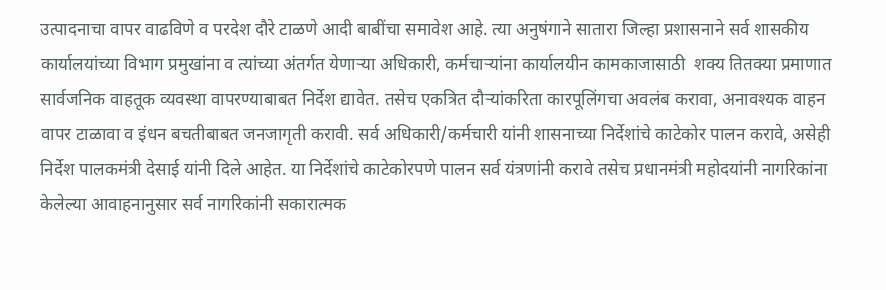उत्पादनाचा वापर वाढविणे व परदेश दौरे टाळणे आदी बाबींचा समावेश आहे. त्या अनुषंगाने सातारा जिल्हा प्रशासनाने सर्व शासकीय कार्यालयांच्या विभाग प्रमुखांना व त्यांच्या अंतर्गत येणाऱ्या अधिकारी, कर्मचाऱ्यांना कार्यालयीन कामकाजासाठी  शक्य तितक्या प्रमाणात सार्वजनिक वाहतूक व्यवस्था वापरण्याबाबत निर्देश द्यावेत. तसेच एकत्रित दौऱ्यांकरिता कारपूलिंगचा अवलंब करावा, अनावश्यक वाहन वापर टाळावा व इंधन बचतीबाबत जनजागृती करावी. सर्व अधिकारी/कर्मचारी यांनी शासनाच्या निर्देशांचे काटेकोर पालन करावे, असेही निर्देश पालकमंत्री देसाई यांनी दिले आहेत. या निर्देशांचे काटेकोरपणे पालन सर्व यंत्रणांनी करावे तसेच प्रधानमंत्री महोदयांनी नागरिकांना केलेल्या आवाहनानुसार सर्व नागरिकांनी सकारात्मक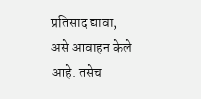प्रतिसाद द्यावा, असे आवाहन केले आहे. तसेच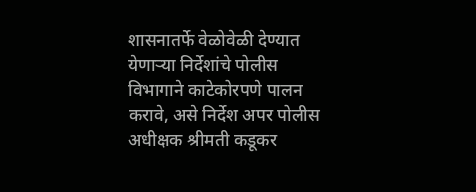शासनातर्फे वेळोवेळी देण्यात येणाऱ्या निर्देशांचे पोलीस विभागाने काटेकोरपणे पालन करावे, असे निर्देश अपर पोलीस अधीक्षक श्रीमती कडूकर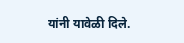यांनी यावेळी दिले.